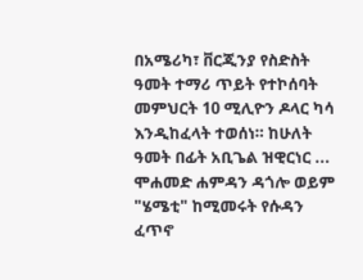በአሜሪካ፣ ቨርጂንያ የስድስት ዓመት ተማሪ ጥይት የተኮሰባት መምህርት 10 ሚሊዮን ዶላር ካሳ እንዲከፈላት ተወሰነ። ከሁለት ዓመት በፊት አቢጌል ዝዊርነር ...
ሞሐመድ ሐምዳን ዳጎሎ ወይም "ሄሜቲ" ከሚመሩት የሱዳን ፈጥኖ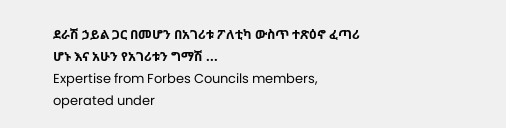ደራሽ ኃይል ጋር በመሆን በአገሪቱ ፖለቲካ ውስጥ ተጽዕኖ ፈጣሪ ሆኑ እና አሁን የአገሪቱን ግማሽ ...
Expertise from Forbes Councils members, operated under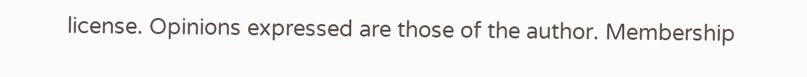license. Opinions expressed are those of the author. Membership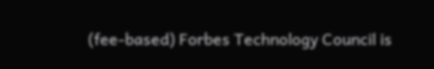(fee-based) Forbes Technology Council is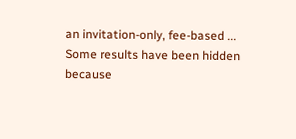an invitation-only, fee-based ...
Some results have been hidden because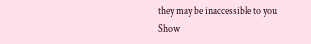they may be inaccessible to you
Show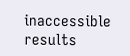inaccessible results